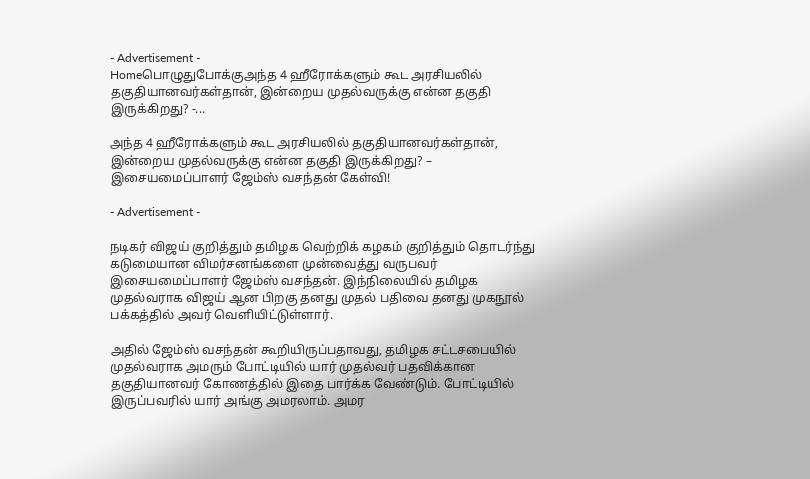- Advertisement -
Homeபொழுதுபோக்குஅந்த 4 ஹீரோக்களும் கூட அரசியலில் தகுதியானவர்கள்தான், இன்றைய முதல்வருக்கு என்ன தகுதி இருக்கிறது? -...

அந்த 4 ஹீரோக்களும் கூட அரசியலில் தகுதியானவர்கள்தான், இன்றைய முதல்வருக்கு என்ன தகுதி இருக்கிறது? – இசையமைப்பாளர் ஜேம்ஸ் வசந்தன் கேள்வி!

- Advertisement -

நடிகர் விஜய் குறித்தும் தமிழக வெற்றிக் கழகம் குறித்தும் தொடர்ந்து கடுமையான விமர்சனங்களை முன்வைத்து வருபவர் இசையமைப்பாளர் ஜேம்ஸ் வசந்தன். இந்நிலையில் தமிழக முதல்வராக விஜய் ஆன பிறகு தனது முதல் பதிவை தனது முகநூல் பக்கத்தில் அவர் வெளியிட்டுள்ளார்.

அதில் ஜேம்ஸ் வசந்தன் கூறியிருப்பதாவது, தமிழக சட்டசபையில் முதல்வராக அமரும் போட்டியில் யார் முதல்வர் பதவிக்கான தகுதியானவர் கோணத்தில் இதை பார்க்க வேண்டும். போட்டியில் இருப்பவரில் யார் அங்கு அமரலாம். அமர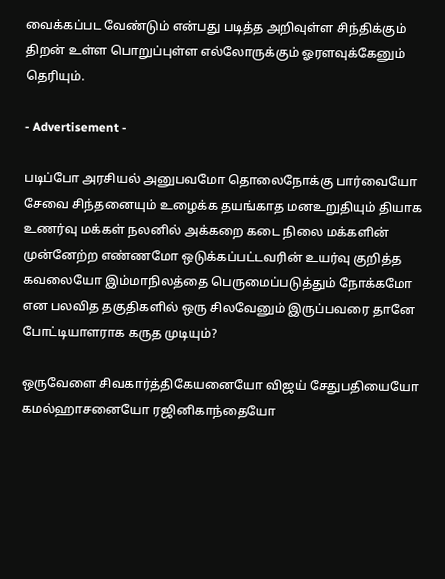வைக்கப்பட வேண்டும் என்பது படித்த அறிவுள்ள சிந்திக்கும் திறன் உள்ள பொறுப்புள்ள எல்லோருக்கும் ஓரளவுக்கேனும் தெரியும்.

- Advertisement -

படிப்போ அரசியல் அனுபவமோ தொலைநோக்கு பார்வையோ சேவை சிந்தனையும் உழைக்க தயங்காத மனஉறுதியும் தியாக உணர்வு மக்கள் நலனில் அக்கறை கடை நிலை மக்களின் முன்னேற்ற எண்ணமோ ஒடுக்கப்பட்டவரின் உயர்வு குறித்த கவலையோ இம்மாநிலத்தை பெருமைப்படுத்தும் நோக்கமோ என பலவித தகுதிகளில் ஒரு சிலவேனும் இருப்பவரை தானே போட்டியாளராக கருத முடியும்?

ஒருவேளை சிவகார்த்திகேயனையோ விஜய் சேதுபதியையோ கமல்ஹாசனையோ ரஜினிகாந்தையோ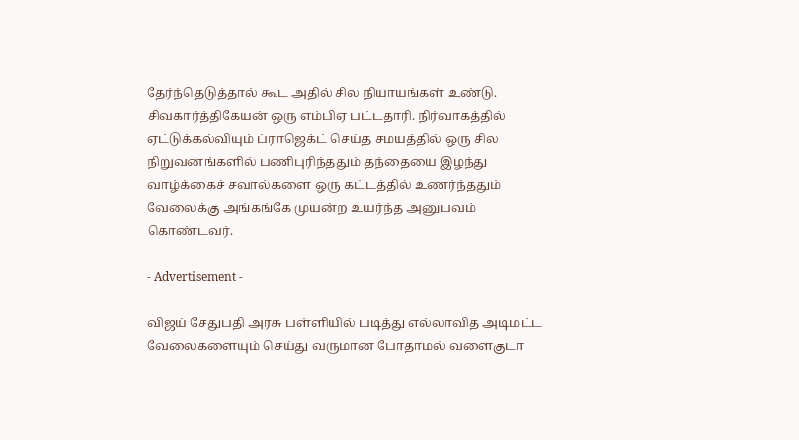தேர்ந்தெடுத்தால் கூட அதில் சில நியாயங்கள் உண்டு. சிவகார்த்திகேயன் ஒரு எம்பிஏ பட்டதாரி. நிர்வாகத்தில் ஏட்டுக்கல்வியும் ப்ராஜெக்ட் செய்த சமயத்தில் ஒரு சில நிறுவனங்களில் பணிபுரிந்ததும் தந்தையை இழந்து வாழ்க்கைச் சவால்களை ஒரு கட்டத்தில் உணர்ந்ததும் வேலைக்கு அங்கங்கே முயன்ற உயர்ந்த அனுபவம் கொண்டவர்.

- Advertisement -

விஜய் சேதுபதி அரசு பள்ளியில் படித்து எல்லாவித அடிமட்ட வேலைகளையும் செய்து வருமான போதாமல் வளைகுடா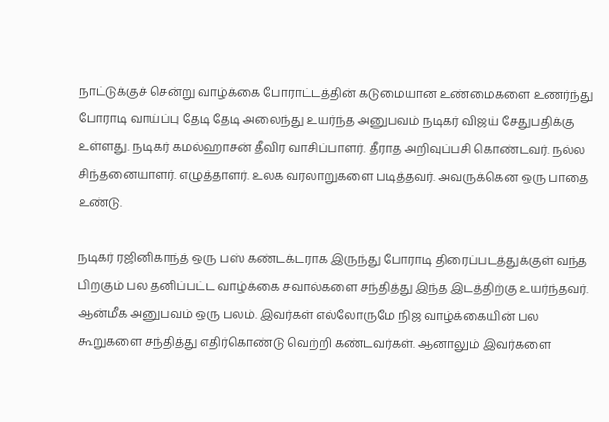நாட்டுக்குச் சென்று வாழ்க்கை போராட்டத்தின் கடுமையான உண்மைகளை உணர்ந்து போராடி வாய்ப்பு தேடி தேடி அலைந்து உயர்ந்த அனுபவம் நடிகர் விஜய் சேதுபதிக்கு உள்ளது. நடிகர் கமல்ஹாசன் தீவிர வாசிப்பாளர். தீராத அறிவுப்பசி கொண்டவர். நல்ல சிந்தனையாளர். எழுத்தாளர். உலக வரலாறுகளை படித்தவர். அவருக்கென ஒரு பாதை உண்டு.

நடிகர் ரஜினிகாந்த் ஒரு பஸ் கண்டக்டராக இருந்து போராடி திரைப்படத்துக்குள் வந்த பிறகும் பல தனிப்பட்ட வாழ்க்கை சவால்களை சந்தித்து இந்த இடத்திற்கு உயர்ந்தவர். ஆன்மீக அனுபவம் ஒரு பலம். இவர்கள் எல்லோருமே நிஜ வாழ்க்கையின் பல கூறுகளை சந்தித்து எதிர்கொண்டு வெற்றி கண்டவர்கள். ஆனாலும் இவர்களை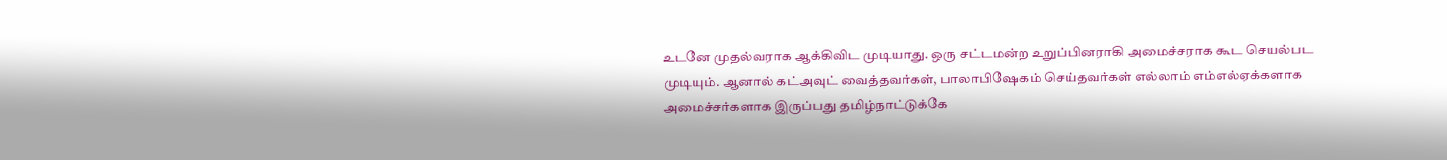உடனே முதல்வராக ஆக்கிவிட முடியாது. ஒரு சட்டமன்ற உறுப்பினராகி அமைச்சராக கூட செயல்பட முடியும். ஆனால் கட்அவுட் வைத்தவர்கள், பாலாபிஷேகம் செய்தவர்கள் எல்லாம் எம்எல்ஏக்களாக அமைச்சர்களாக இருப்பது தமிழ்நாட்டுக்கே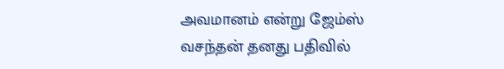அவமானம் என்று ஜேம்ஸ் வசந்தன் தனது பதிவில்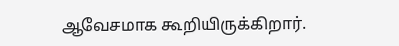ஆவேசமாக கூறியிருக்கிறார்.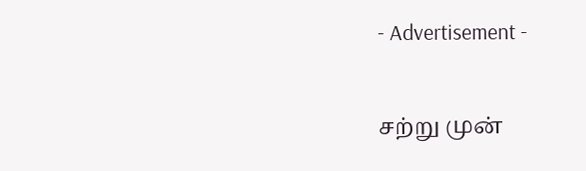- Advertisement -

சற்று முன்